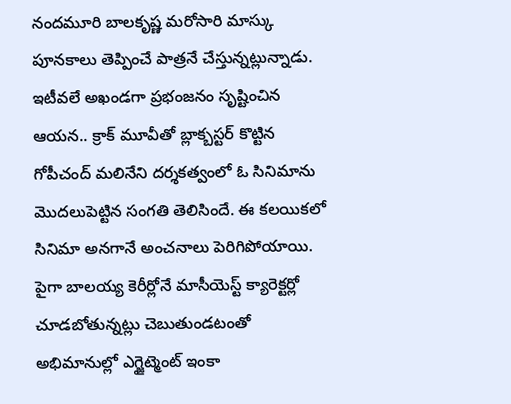నందమూరి బాలకృష్ణ మరోసారి మాస్కు పూనకాలు తెప్పించే పాత్రనే చేస్తున్నట్లున్నాడు. ఇటీవలే అఖండగా ప్రభంజనం సృష్టించిన ఆయన.. క్రాక్ మూవీతో బ్లాక్బస్టర్ కొట్టిన గోపీచంద్ మలినేని దర్శకత్వంలో ఓ సినిమాను మొదలుపెట్టిన సంగతి తెలిసిందే. ఈ కలయికలో సినిమా అనగానే అంచనాలు పెరిగిపోయాయి. పైగా బాలయ్య కెరీర్లోనే మాసీయెస్ట్ క్యారెక్టర్లో చూడబోతున్నట్లు చెబుతుండటంతో అభిమానుల్లో ఎగ్జైట్మెంట్ ఇంకా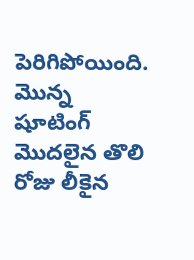పెరిగిపోయింది.
మొన్న షూటింగ్ మొదలైన తొలి రోజు లీకైన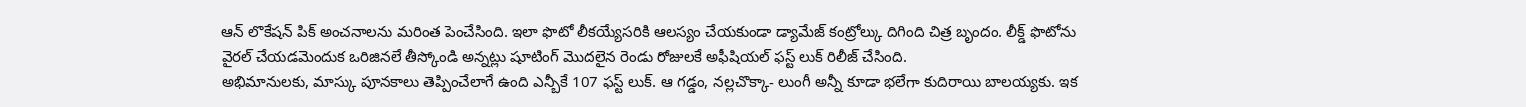ఆన్ లొకేషన్ పిక్ అంచనాలను మరింత పెంచేసింది. ఇలా ఫొటో లీకయ్యేసరికి ఆలస్యం చేయకుండా డ్యామేజ్ కంట్రోల్కు దిగింది చిత్ర బృందం. లీక్డ్ ఫొటోను వైరల్ చేయడమెందుక ఒరిజినలే తీస్కోండి అన్నట్లు షూటింగ్ మొదలైన రెండు రోజులకే అఫీషియల్ ఫస్ట్ లుక్ రిలీజ్ చేసింది.
అభిమానులకు, మాస్కు పూనకాలు తెప్పించేలాగే ఉంది ఎన్బీకే 107 ఫస్ట్ లుక్. ఆ గడ్డం, నల్లచొక్కా- లుంగీ అన్నీ కూడా భలేగా కుదిరాయి బాలయ్యకు. ఇక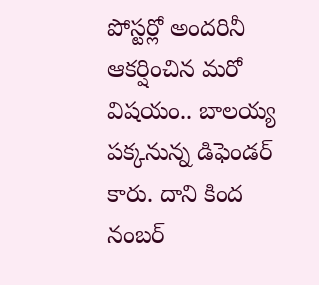పోస్టర్లో అందరినీ ఆకర్షించిన మరో విషయం.. బాలయ్య పక్కనున్న డిఫెండర్ కారు. దాని కింద నంబర్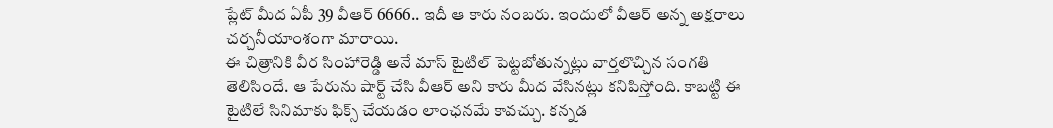ప్లేట్ మీద ఏపీ 39 వీఆర్ 6666.. ఇదీ ఆ కారు నంబరు. ఇందులో వీఆర్ అన్న అక్షరాలు చర్చనీయాంశంగా మారాయి.
ఈ చిత్రానికి వీర సింహారెడ్డి అనే మాస్ టైటిల్ పెట్టబోతున్నట్లు వార్తలొచ్చిన సంగతి తెలిసిందే. ఆ పేరును షార్ట్ చేసి వీఆర్ అని కారు మీద వేసినట్లు కనిపిస్తోంది. కాబట్టి ఈ టైటిలే సినిమాకు ఫిక్స్ చేయడం లాంఛనమే కావచ్చు. కన్నడ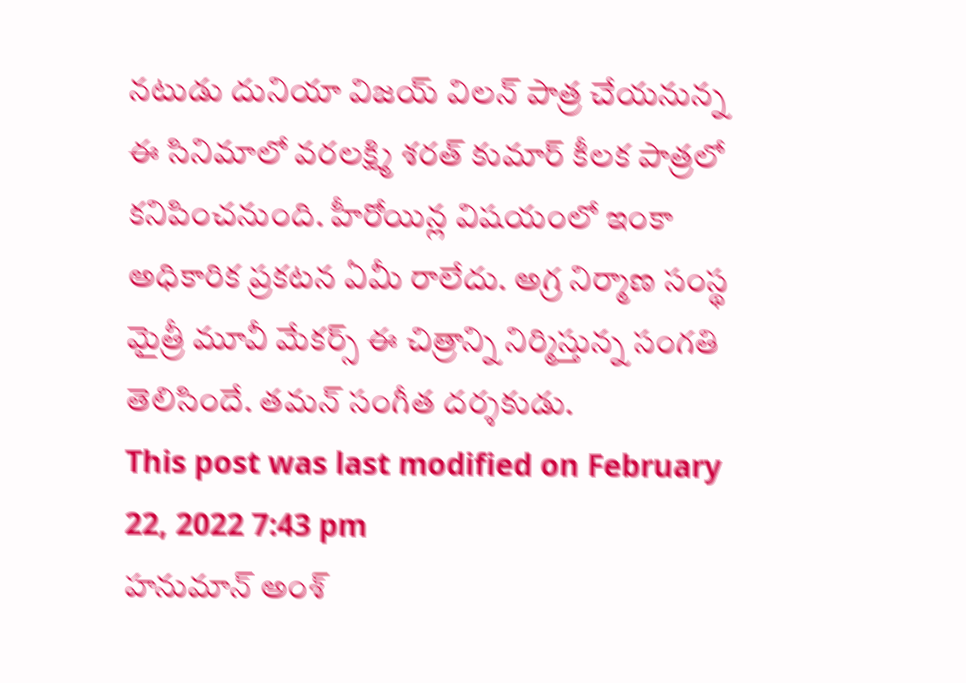నటుడు దునియా విజయ్ విలన్ పాత్ర చేయనున్న ఈ సినిమాలో వరలక్ష్మి శరత్ కుమార్ కీలక పాత్రలో కనిపించనుంది. హీరోయిన్ల విషయంలో ఇంకా అధికారిక ప్రకటన ఏమీ రాలేదు. అగ్ర నిర్మాణ సంస్థ మైత్రీ మూవీ మేకర్స్ ఈ చిత్రాన్ని నిర్మిస్తున్న సంగతి తెలిసిందే. తమన్ సంగీత దర్శకుడు.
This post was last modified on February 22, 2022 7:43 pm
హనుమాన్ అంశ్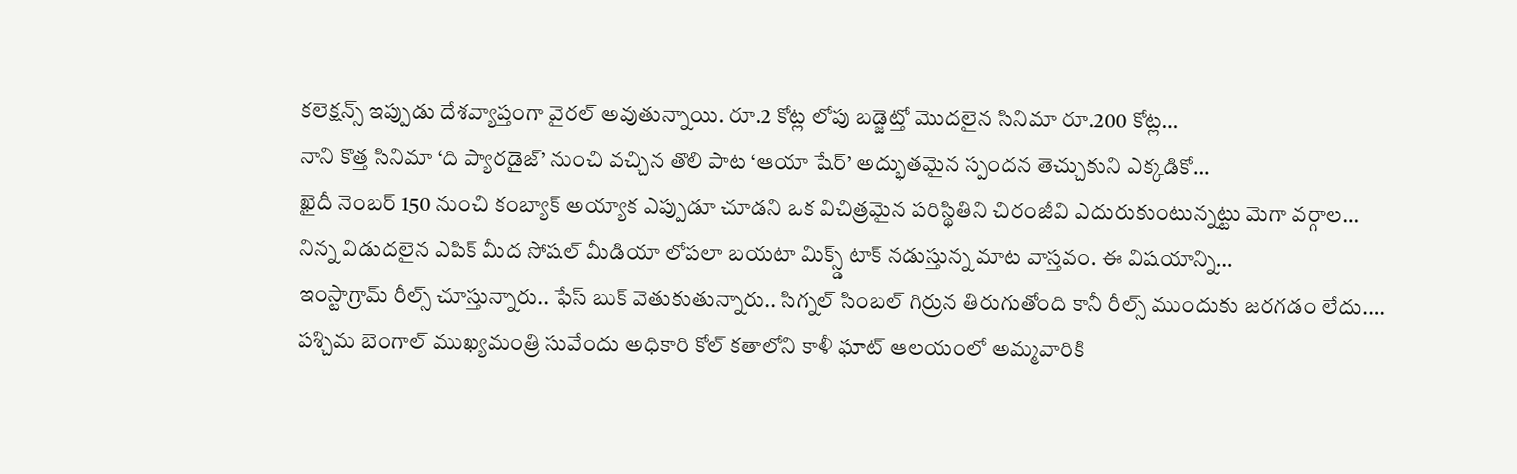కలెక్షన్స్ ఇప్పుడు దేశవ్యాప్తంగా వైరల్ అవుతున్నాయి. రూ.2 కోట్ల లోపు బడ్జెట్తో మొదలైన సినిమా రూ.200 కోట్ల…
నాని కొత్త సినిమా ‘ది ప్యారడైజ్’ నుంచి వచ్చిన తొలి పాట ‘ఆయా షేర్’ అద్భుతమైన స్పందన తెచ్చుకుని ఎక్కడికో…
ఖైదీ నెంబర్ 150 నుంచి కంబ్యాక్ అయ్యాక ఎప్పుడూ చూడని ఒక విచిత్రమైన పరిస్థితిని చిరంజీవి ఎదురుకుంటున్నట్టు మెగా వర్గాల…
నిన్న విడుదలైన ఎపిక్ మీద సోషల్ మీడియా లోపలా బయటా మిక్స్డ్ టాక్ నడుస్తున్న మాట వాస్తవం. ఈ విషయాన్ని…
ఇంస్టాగ్రామ్ రీల్స్ చూస్తున్నారు.. ఫేస్ బుక్ వెతుకుతున్నారు.. సిగ్నల్ సింబల్ గిర్రున తిరుగుతోంది కానీ రీల్స్ ముందుకు జరగడం లేదు.…
పశ్చిమ బెంగాల్ ముఖ్యమంత్రి సువేందు అధికారి కోల్ కతాలోని కాళీ ఘాట్ ఆలయంలో అమ్మవారికి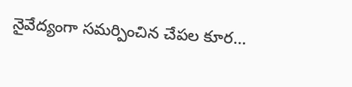నైవేద్యంగా సమర్పించిన చేపల కూర…